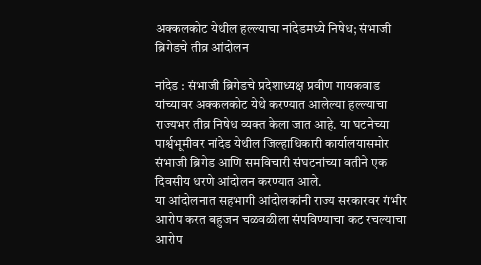अक्कलकोट येथील हल्ल्याचा नांदेडमध्ये निषेध; संभाजी ब्रिगेडचे तीव्र आंदोलन

नांदेड : संभाजी ब्रिगेडचे प्रदेशाध्यक्ष प्रवीण गायकवाड यांच्यावर अक्कलकोट येथे करण्यात आलेल्या हल्ल्याचा राज्यभर तीव्र निषेध व्यक्त केला जात आहे. या घटनेच्या पार्श्वभूमीवर नांदेड येथील जिल्हाधिकारी कार्यालयासमोर संभाजी ब्रिगेड आणि समविचारी संघटनांच्या वतीने एक दिवसीय धरणे आंदोलन करण्यात आले.
या आंदोलनात सहभागी आंदोलकांनी राज्य सरकारवर गंभीर आरोप करत बहुजन चळवळीला संपविण्याचा कट रचल्याचा आरोप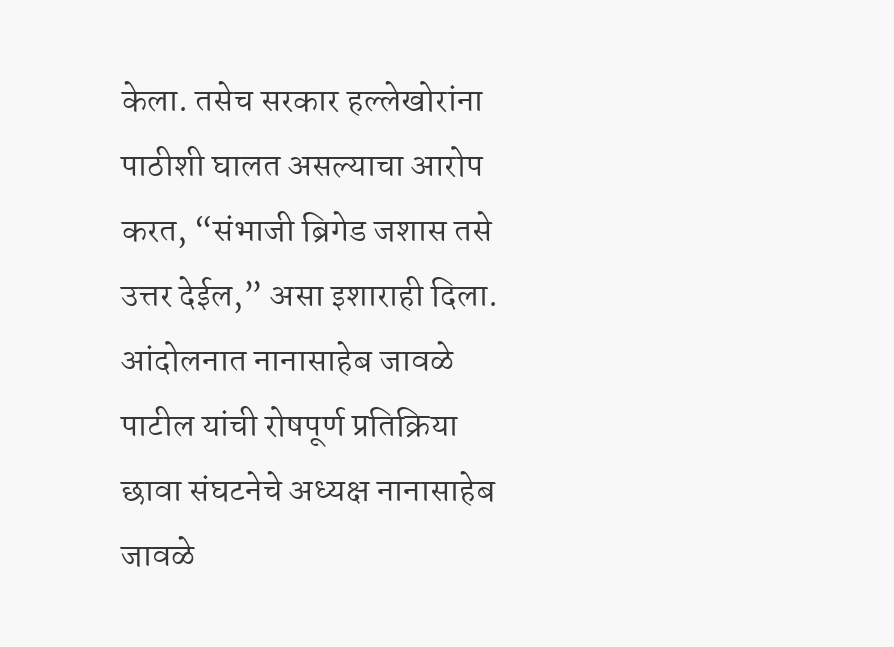केला. तसेच सरकार हल्लेखोरांना पाठीशी घालत असल्याचा आरोप करत, “संभाजी ब्रिगेड जशास तसे उत्तर देईल,” असा इशाराही दिला.
आंदोलनात नानासाहेब जावळे पाटील यांची रोषपूर्ण प्रतिक्रिया
छावा संघटनेचे अध्यक्ष नानासाहेब जावळे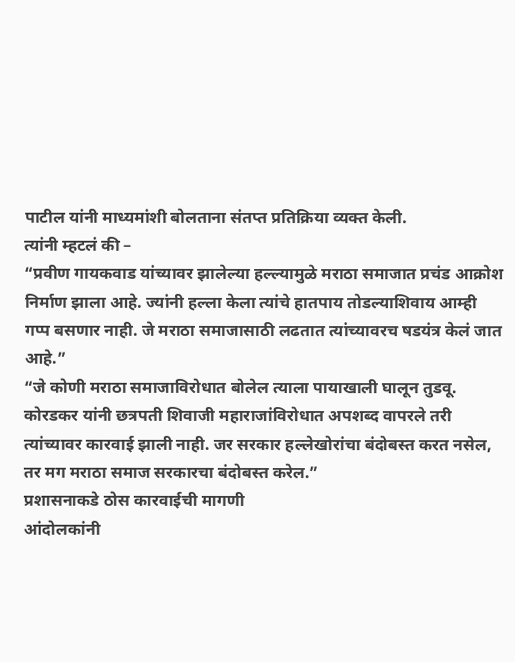पाटील यांनी माध्यमांशी बोलताना संतप्त प्रतिक्रिया व्यक्त केली.
त्यांनी म्हटलं की –
“प्रवीण गायकवाड यांच्यावर झालेल्या हल्ल्यामुळे मराठा समाजात प्रचंड आक्रोश निर्माण झाला आहे. ज्यांनी हल्ला केला त्यांचे हातपाय तोडल्याशिवाय आम्ही गप्प बसणार नाही. जे मराठा समाजासाठी लढतात त्यांच्यावरच षडयंत्र केलं जात आहे.”
“जे कोणी मराठा समाजाविरोधात बोलेल त्याला पायाखाली घालून तुडवू. कोरडकर यांनी छत्रपती शिवाजी महाराजांविरोधात अपशब्द वापरले तरी त्यांच्यावर कारवाई झाली नाही. जर सरकार हल्लेखोरांचा बंदोबस्त करत नसेल, तर मग मराठा समाज सरकारचा बंदोबस्त करेल.”
प्रशासनाकडे ठोस कारवाईची मागणी
आंदोलकांनी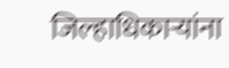जिल्हाधिकाऱ्यांना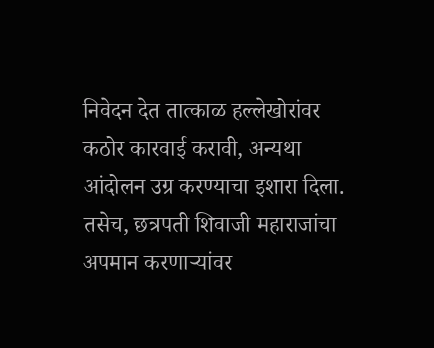निवेदन देत तात्काळ हल्लेखोरांवर कठोर कारवाई करावी, अन्यथा आंदोलन उग्र करण्याचा इशारा दिला. तसेच, छत्रपती शिवाजी महाराजांचा अपमान करणाऱ्यांवर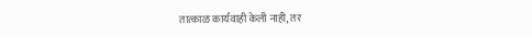तात्काळ कार्यवाही केली नाही, तर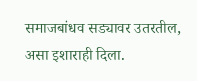समाजबांधव सड्यावर उतरतील, असा इशाराही दिला.